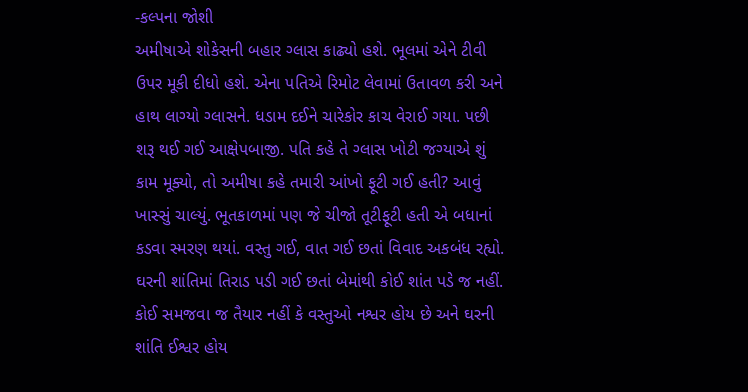-કલ્પના જોશી
અમીષાએ શોકેસની બહાર ગ્લાસ કાઢ્યો હશે. ભૂલમાં એને ટીવી ઉપર મૂકી દીધો હશે. એના પતિએ રિમોટ લેવામાં ઉતાવળ કરી અને હાથ લાગ્યો ગ્લાસને. ધડામ દઈને ચારેકોર કાચ વેરાઈ ગયા. પછી શરૂ થઈ ગઈ આક્ષેપબાજી. પતિ કહે તે ગ્લાસ ખોટી જગ્યાએ શું કામ મૂક્યો, તો અમીષા કહે તમારી આંખો ફૂટી ગઈ હતી? આવું ખાસ્સું ચાલ્યું. ભૂતકાળમાં પણ જે ચીજો તૂટીફૂટી હતી એ બધાનાં કડવા સ્મરણ થયાં. વસ્તુ ગઈ, વાત ગઈ છતાં વિવાદ અકબંધ રહ્યો. ઘરની શાંતિમાં તિરાડ પડી ગઈ છતાં બેમાંથી કોઈ શાંત પડે જ નહીં. કોઈ સમજવા જ તૈયાર નહીં કે વસ્તુઓ નશ્વર હોય છે અને ઘરની શાંતિ ઈશ્વર હોય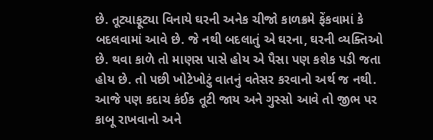છે. તૂટ્યાફૂટ્યા વિનાયે ઘરની અનેક ચીજો કાળક્રમે ફેંકવામાં કે બદલવામાં આવે છે. જે નથી બદલાતું એ ઘરના, ઘરની વ્યક્તિઓ છે. થવા કાળે તો માણસ પાસે હોય એ પૈસા પણ કશેક પડી જતા હોય છે. તો પછી ખોટેખોટું વાતનું વતેસર કરવાનો અર્થ જ નથી. આજે પણ કદાચ કંઈક તૂટી જાય અને ગુસ્સો આવે તો જીભ પર કાબૂ રાખવાનો અને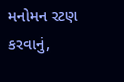મનોમન રટણ કરવાનું,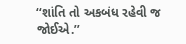‘‘શાંતિ તો અકબંધ રહેવી જ જોઈએ.’’